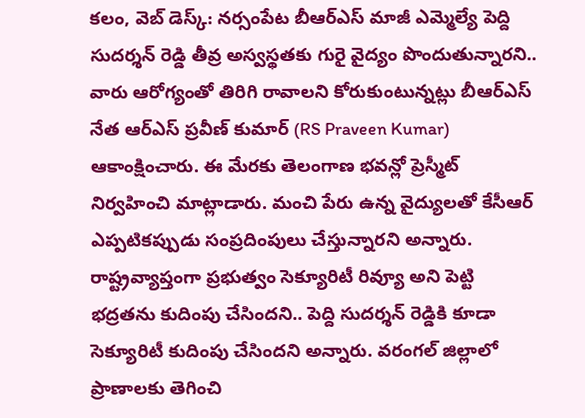కలం, వెబ్ డెస్క్: నర్సంపేట బీఆర్ఎస్ మాజీ ఎమ్మెల్యే పెద్ది సుదర్శన్ రెడ్డి తీవ్ర అస్వస్థతకు గురై వైద్యం పొందుతున్నారని.. వారు ఆరోగ్యంతో తిరిగి రావాలని కోరుకుంటున్నట్లు బీఆర్ఎస్ నేత ఆర్ఎస్ ప్రవీణ్ కుమార్ (RS Praveen Kumar) ఆకాంక్షించారు. ఈ మేరకు తెలంగాణ భవన్లో ప్రెస్మీట్ నిర్వహించి మాట్లాడారు. మంచి పేరు ఉన్న వైద్యులతో కేసీఆర్ ఎప్పటికప్పుడు సంప్రదింపులు చేస్తున్నారని అన్నారు. రాష్ట్రవ్యాప్తంగా ప్రభుత్వం సెక్యూరిటీ రివ్యూ అని పెట్టి భద్రతను కుదింపు చేసిందని.. పెద్ది సుదర్శన్ రెడ్డికి కూడా సెక్యూరిటీ కుదింపు చేసిందని అన్నారు. వరంగల్ జిల్లాలో ప్రాణాలకు తెగించి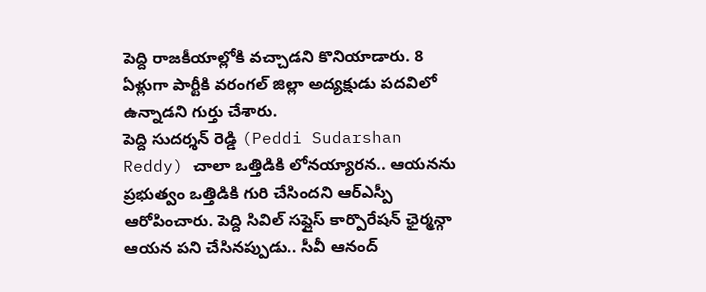పెద్ది రాజకీయాల్లోకి వచ్చాడని కొనియాడారు. 8 ఏళ్లుగా పార్టీకి వరంగల్ జిల్లా అద్యక్షుడు పదవిలో ఉన్నాడని గుర్తు చేశారు.
పెద్ది సుదర్శన్ రెడ్డి (Peddi Sudarshan Reddy) చాలా ఒత్తిడికి లోనయ్యారన.. ఆయనను ప్రభుత్వం ఒత్తిడికి గురి చేసిందని ఆర్ఎస్పీ ఆరోపించారు. పెద్ది సివిల్ సప్లైస్ కార్పొరేషన్ ఛైర్మన్గా ఆయన పని చేసినప్పుడు.. సీవీ ఆనంద్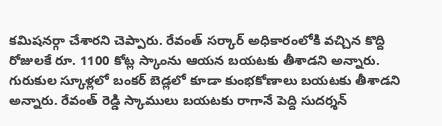కమిషనర్గా చేశారని చెప్పారు. రేవంత్ సర్కార్ అధికారంలోకి వచ్చిన కొద్ది రోజులకే రూ. 1100 కోట్ల స్కాంను ఆయన బయటకు తీశాడని అన్నారు. గురుకుల స్కూళ్లలో బంకర్ బెడ్లలో కూడా కుంభకోణాలు బయటకు తీశాడని అన్నారు. రేవంత్ రెడ్డి స్కాములు బయటకు రాగానే పెద్ది సుదర్శన్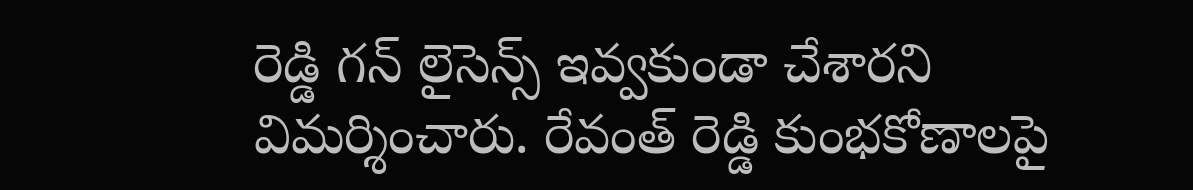రెడ్డి గన్ లైసెన్స్ ఇవ్వకుండా చేశారని విమర్శించారు. రేవంత్ రెడ్డి కుంభకోణాలపై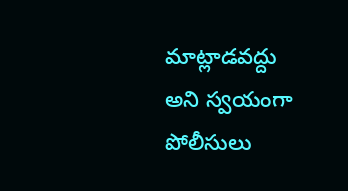మాట్లాడవద్దు అని స్వయంగా పోలీసులు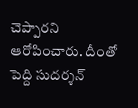చెప్పారని ఆరోపించారు. దీంతో పెద్ది సుదర్శన్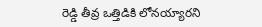రెడ్డి తీవ్ర ఒత్తిడికి లోనయ్యారని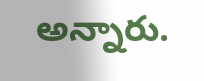అన్నారు.